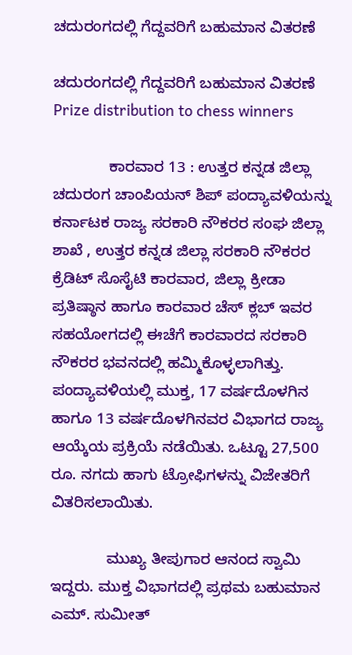ಚದುರಂಗದಲ್ಲಿ ಗೆದ್ದವರಿಗೆ ಬಹುಮಾನ ವಿತರಣೆ

ಚದುರಂಗದಲ್ಲಿ ಗೆದ್ದವರಿಗೆ ಬಹುಮಾನ ವಿತರಣೆ  Prize distribution to chess winners

             ಕಾರವಾರ 13 : ಉತ್ತರ ಕನ್ನಡ ಜಿಲ್ಲಾ ಚದುರಂಗ ಚಾಂಪಿಯನ್ ಶಿಪ್ ಪಂದ್ಯಾವಳಿಯನ್ನು ಕರ್ನಾಟಕ ರಾಜ್ಯ ಸರಕಾರಿ ನೌಕರರ ಸಂಘ ಜಿಲ್ಲಾ ಶಾಖೆ , ಉತ್ತರ ಕನ್ನಡ ಜಿಲ್ಲಾ ಸರಕಾರಿ ನೌಕರರ ಕ್ರೆಡಿಟ್ ಸೊಸೈಟಿ ಕಾರವಾರ, ಜಿಲ್ಲಾ ಕ್ರೀಡಾ ಪ್ರತಿಷ್ಠಾನ ಹಾಗೂ ಕಾರವಾರ ಚೆಸ್ ಕ್ಲಬ್ ಇವರ ಸಹಯೋಗದಲ್ಲಿ ಈಚೆಗೆ ಕಾರವಾರದ ಸರಕಾರಿ ನೌಕರರ ಭವನದಲ್ಲಿ ಹಮ್ಮಿಕೊಳ್ಳಲಾಗಿತ್ತು. ಪಂದ್ಯಾವಳಿಯಲ್ಲಿ ಮುಕ್ತ, 17 ವರ್ಷದೊಳಗಿನ ಹಾಗೂ 13 ವರ್ಷದೊಳಗಿನವರ ವಿಭಾಗದ ರಾಜ್ಯ ಆಯ್ಕೆಯ ಪ್ರಕ್ರಿಯೆ ನಡೆಯಿತು. ಒಟ್ಟೂ 27,500 ರೂ. ನಗದು ಹಾಗು ಟ್ರೋಫಿಗಳನ್ನು ವಿಜೇತರಿಗೆ ವಿತರಿಸಲಾಯಿತು.

             ಮುಖ್ಯ ತೀಪುಗಾರ ಆನಂದ ಸ್ವಾಮಿ ಇದ್ದರು. ಮುಕ್ತ ವಿಭಾಗದಲ್ಲಿ ಪ್ರಥಮ ಬಹುಮಾನ ಎಮ್‌. ಸುಮೀತ್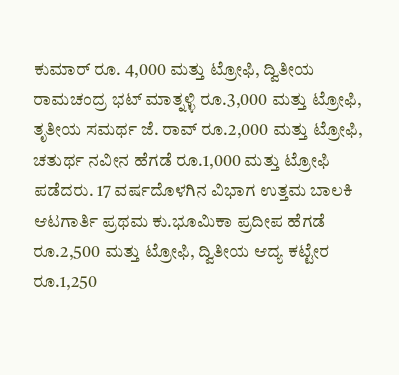ಕುಮಾರ್ ರೂ. 4,000 ಮತ್ತು ಟ್ರೋಫಿ, ದ್ವಿತೀಯ ರಾಮಚಂದ್ರ ಭಟ್ ಮಾತ್ನಳ್ಳಿ ರೂ.3,000 ಮತ್ತು ಟ್ರೋಫಿ, ತೃತೀಯ ಸಮರ್ಥ ಜೆ. ರಾವ್ ರೂ.2,000 ಮತ್ತು ಟ್ರೋಫಿ, ಚತುರ್ಥ ನವೀನ ಹೆಗಡೆ ರೂ.1,000 ಮತ್ತು ಟ್ರೋಫಿ ಪಡೆದರು. 17 ವರ್ಷದೊಳಗಿನ ವಿಭಾಗ ಉತ್ತಮ ಬಾಲಕಿ ಆಟಗಾರ್ತಿ ಪ್ರಥಮ ಕು.ಭೂಮಿಕಾ ಪ್ರದೀಪ ಹೆಗಡೆ ರೂ.2,500 ಮತ್ತು ಟ್ರೋಫಿ, ದ್ವಿತೀಯ ಆದ್ಯ ಕಟ್ಟೇರ ರೂ.1,250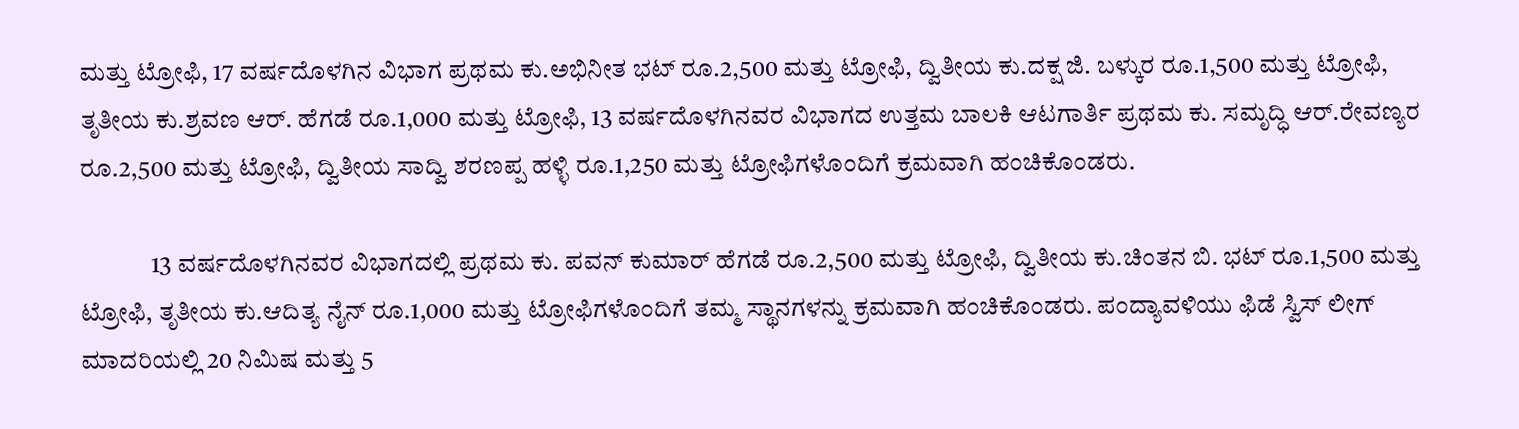ಮತ್ತು ಟ್ರೋಫಿ, 17 ವರ್ಷದೊಳಗಿನ ವಿಭಾಗ ಪ್ರಥಮ ಕು.ಅಭಿನೀತ ಭಟ್ ರೂ.2,500 ಮತ್ತು ಟ್ರೋಫಿ, ದ್ವಿತೀಯ ಕು.ದಕ್ಷ ಜಿ. ಬಳ್ಕುರ ರೂ.1,500 ಮತ್ತು ಟ್ರೋಫಿ, ತೃತೀಯ ಕು.ಶ್ರವಣ ಆರ್‌. ಹೆಗಡೆ ರೂ.1,000 ಮತ್ತು ಟ್ರೋಫಿ, 13 ವರ್ಷದೊಳಗಿನವರ ವಿಭಾಗದ ಉತ್ತಮ ಬಾಲಕಿ ಆಟಗಾರ್ತಿ ಪ್ರಥಮ ಕು. ಸಮೃದ್ಧಿ ಆರ್‌.ರೇವಣ್ಯರ ರೂ.2,500 ಮತ್ತು ಟ್ರೋಫಿ, ದ್ವಿತೀಯ ಸಾದ್ವಿ ಶರಣಪ್ಪ ಹಳ್ಳಿ ರೂ.1,250 ಮತ್ತು ಟ್ರೋಫಿಗಳೊಂದಿಗೆ ಕ್ರಮವಾಗಿ ಹಂಚಿಕೊಂಡರು.

              13 ವರ್ಷದೊಳಗಿನವರ ವಿಭಾಗದಲ್ಲಿ ಪ್ರಥಮ ಕು. ಪವನ್ ಕುಮಾರ್ ಹೆಗಡೆ ರೂ.2,500 ಮತ್ತು ಟ್ರೋಫಿ, ದ್ವಿತೀಯ ಕು.ಚಿಂತನ ಬಿ. ಭಟ್ ರೂ.1,500 ಮತ್ತು ಟ್ರೋಫಿ, ತೃತೀಯ ಕು.ಆದಿತ್ಯ ನೈನ್ ರೂ.1,000 ಮತ್ತು ಟ್ರೋಫಿಗಳೊಂದಿಗೆ ತಮ್ಮ ಸ್ಥಾನಗಳನ್ನು ಕ್ರಮವಾಗಿ ಹಂಚಿಕೊಂಡರು. ಪಂದ್ಯಾವಳಿಯು ಫಿಡೆ ಸ್ವಿಸ್ ಲೀಗ್ ಮಾದರಿಯಲ್ಲಿ 20 ನಿಮಿಷ ಮತ್ತು 5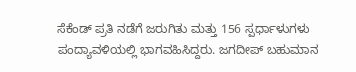ಸೆಕೆಂಡ್ ಪ್ರತಿ ನಡೆಗೆ ಜರುಗಿತು ಮತ್ತು 156 ಸ್ಪರ್ಧಾಳುಗಳು ಪಂದ್ಯಾವಳಿಯಲ್ಲಿ ಭಾಗವಹಿಸಿದ್ದರು. ಜಗದೀಪ್ ಬಹುಮಾನ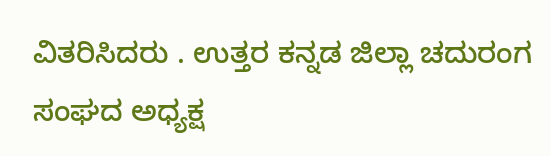ವಿತರಿಸಿದರು . ಉತ್ತರ ಕನ್ನಡ ಜಿಲ್ಲಾ ಚದುರಂಗ ಸಂಘದ ಅಧ್ಯಕ್ಷ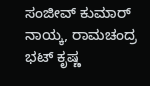ಸಂಜೀವ್ ಕುಮಾರ್ ನಾಯ್ಕ, ರಾಮಚಂದ್ರ ಭಟ್ ಕೃಷ್ಣ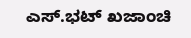ಎಸ್‌.ಭಟ್ ಖಜಾಂಚಿ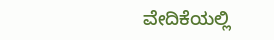ವೇದಿಕೆಯಲ್ಲಿ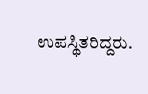ಉಪಸ್ಥಿತರಿದ್ದರು.